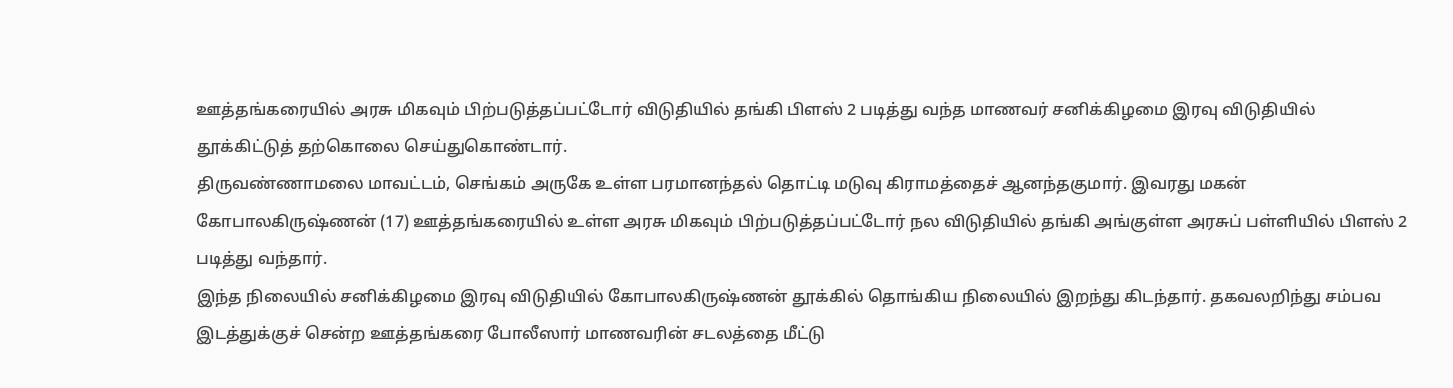ஊத்தங்கரையில் அரசு மிகவும் பிற்படுத்தப்பட்டோர் விடுதியில் தங்கி பிளஸ் 2 படித்து வந்த மாணவர் சனிக்கிழமை இரவு விடுதியில் தூக்கிட்டுத் தற்கொலை செய்துகொண்டார்.
திருவண்ணாமலை மாவட்டம், செங்கம் அருகே உள்ள பரமானந்தல் தொட்டி மடுவு கிராமத்தைச் ஆனந்தகுமார். இவரது மகன் கோபாலகிருஷ்ணன் (17) ஊத்தங்கரையில் உள்ள அரசு மிகவும் பிற்படுத்தப்பட்டோர் நல விடுதியில் தங்கி அங்குள்ள அரசுப் பள்ளியில் பிளஸ் 2 படித்து வந்தார்.
இந்த நிலையில் சனிக்கிழமை இரவு விடுதியில் கோபாலகிருஷ்ணன் தூக்கில் தொங்கிய நிலையில் இறந்து கிடந்தார். தகவலறிந்து சம்பவ இடத்துக்குச் சென்ற ஊத்தங்கரை போலீஸார் மாணவரின் சடலத்தை மீட்டு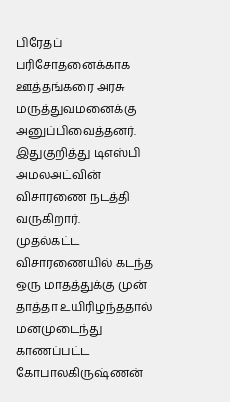பிரேதப் பரிசோதனைக்காக ஊத்தங்கரை அரசு மருத்துவமனைக்கு அனுப்பிவைத்தனர். இதுகுறித்து டிஎஸ்பி அமலஅட்வின் விசாரணை நடத்தி வருகிறார்.
முதல்கட்ட விசாரணையில் கடந்த ஒரு மாதத்துக்கு முன் தாத்தா உயிரிழந்ததால் மனமுடைந்து காணப்பட்ட கோபாலகிருஷ்ணன்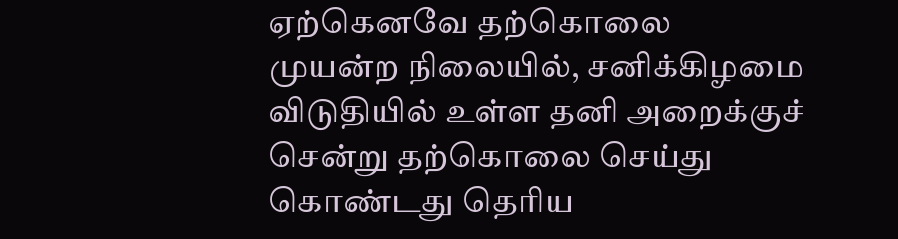ஏற்கெனவே தற்கொலை முயன்ற நிலையில், சனிக்கிழமை விடுதியில் உள்ள தனி அறைக்குச் சென்று தற்கொலை செய்து கொண்டது தெரிய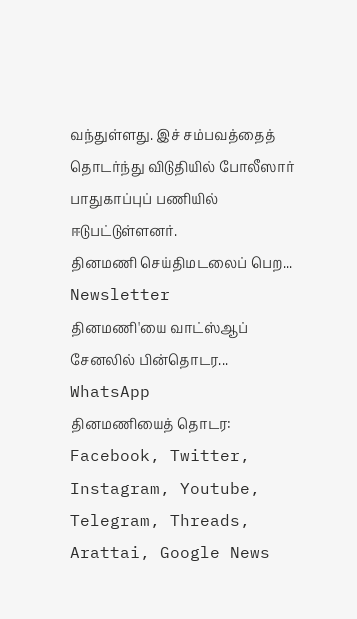வந்துள்ளது. இச் சம்பவத்தைத் தொடர்ந்து விடுதியில் போலீஸார் பாதுகாப்புப் பணியில் ஈடுபட்டுள்ளனர்.
தினமணி செய்திமடலைப் பெற... Newsletter
தினமணி'யை வாட்ஸ்ஆப் சேனலில் பின்தொடர... WhatsApp
தினமணியைத் தொடர: Facebook, Twitter, Instagram, Youtube, Telegram, Threads, Arattai, Google News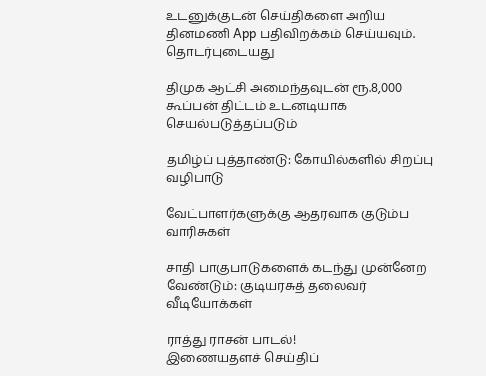உடனுக்குடன் செய்திகளை அறிய தினமணி App பதிவிறக்கம் செய்யவும்.
தொடர்புடையது

திமுக ஆட்சி அமைந்தவுடன் ரூ.8,000 கூப்பன் திட்டம் உடனடியாக செயல்படுத்தப்படும்

தமிழ்ப் புத்தாண்டு: கோயில்களில் சிறப்பு வழிபாடு

வேட்பாளர்களுக்கு ஆதரவாக குடும்ப வாரிசுகள்

சாதி பாகுபாடுகளைக் கடந்து முன்னேற வேண்டும்: குடியரசுத் தலைவர்
வீடியோக்கள்

ராத்து ராசன் பாடல்!
இணையதளச் செய்திப்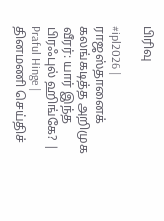பிரிவு

#ipl2026 | ராஜஸ்தானைக் கலங்கடித்த அறிமுக வீரர்: யார் இந்த பிரஃபுல் ஹிங்கே? | Praful Hinge |
தினமணி செய்திச்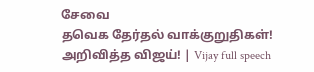சேவை
தவெக தேர்தல் வாக்குறுதிகள்! அறிவித்த விஜய்! | Vijay full speech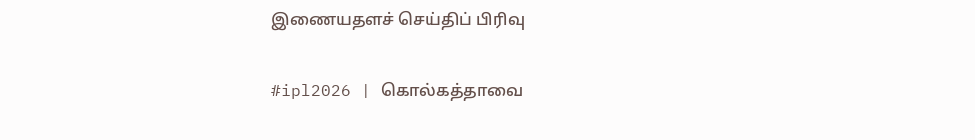இணையதளச் செய்திப் பிரிவு

#ipl2026 | கொல்கத்தாவை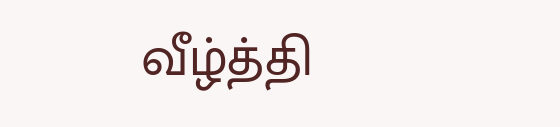வீழ்த்தி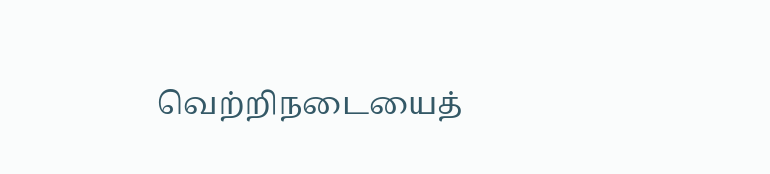வெற்றிநடையைத்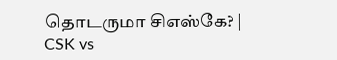தொடருமா சிஎஸ்கே? | CSK vs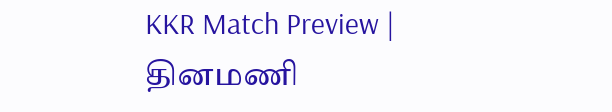KKR Match Preview |
தினமணி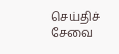செய்திச் சேவை